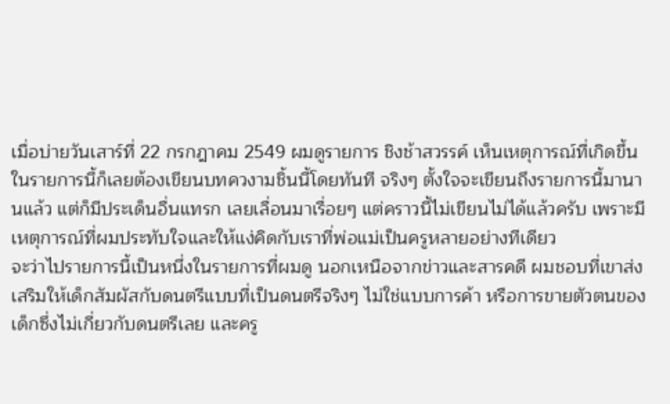เมื่อบ่ายวันเสาร์ที่ 22 กรกฎาคม 2549 ผมดูรายการ ชิงช้าสวรรค์ เห็นเหตุการณ์ที่เกิดขึ้นในรายการนี้ก็เลยต้องเขียนบทควงามชิ้นนี้โดยทันที จริงๆ ตั้งใจจะเขียนถึงรายการนี้มานานแล้ว แต่ก็มีประเด็นอื่นแทรก เลยเลื่อนมาเรื่อยๆ แต่คราวนี้ไม่เขียนไม่ได้แล้วครับ เพราะมีเหตุการณ์ที่ผมประทับใจและให้แง่คิดกับเราที่พ่อแม่เป็นครูหลายอย่างทีเดียว
จะว่าไปรายการนี้เป็นหนึ่งในรายการที่ผมดู นอกเหนือจากข่าวและสารคดี ผมชอบที่เขาส่งเสริมให้เด็กสัมผัสกับดนตรีแบบที่เป็นดนตรีจริงๆ ไม่ใช่แบบการค้า หรือการขายตัวตนของเด็กซึ่งไม่เกี่ยวกับดนตรีเลย และครู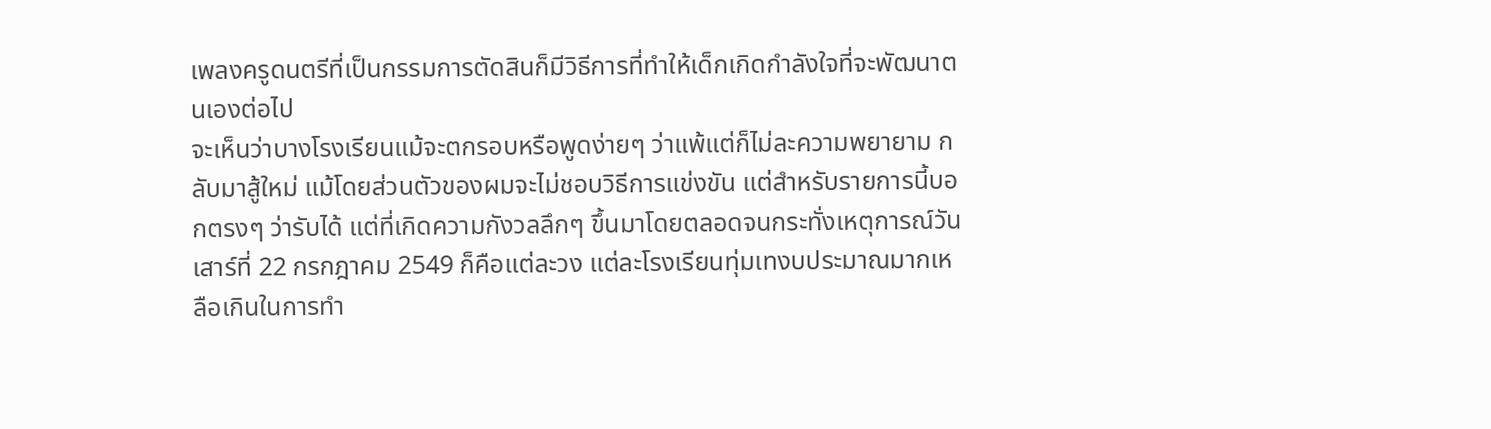เพลงครูดนตรีที่เป็นกรรมการตัดสินก็มีวิธีการที่ทำให้เด็กเกิดกำลังใจที่จะพัฒนาตนเองต่อไป
จะเห็นว่าบางโรงเรียนแม้จะตกรอบหรือพูดง่ายๆ ว่าแพ้แต่ก็ไม่ละความพยายาม กลับมาสู้ใหม่ แม้โดยส่วนตัวของผมจะไม่ชอบวิธีการแข่งขัน แต่สำหรับรายการนี้บอกตรงๆ ว่ารับได้ แต่ที่เกิดความกังวลลึกๆ ขึ้นมาโดยตลอดจนกระทั่งเหตุการณ์วันเสาร์ที่ 22 กรกฎาคม 2549 ก็คือแต่ละวง แต่ละโรงเรียนทุ่มเทงบประมาณมากเหลือเกินในการทำ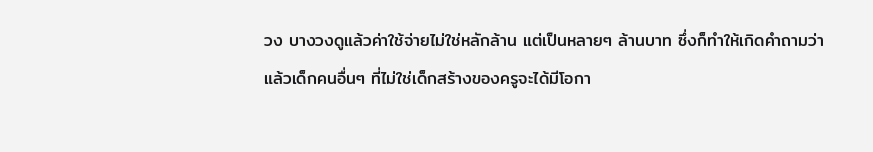วง บางวงดูแล้วค่าใช้จ่ายไม่ใช่หลักล้าน แต่เป็นหลายๆ ล้านบาท ซึ่งก็ทำให้เกิดคำถามว่า แล้วเด็กคนอื่นๆ ที่ไม่ใช่เด็กสร้างของครูจะได้มีโอกา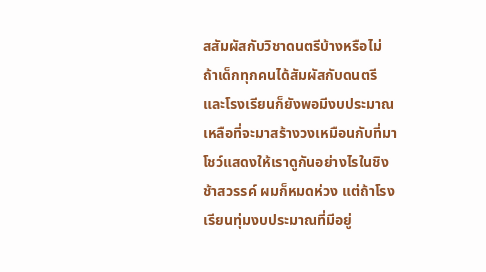สสัมผัสกับวิชาดนตรีบ้างหรือไม่
ถ้าเด็กทุกคนได้สัมผัสกับดนตรี และโรงเรียนก็ยังพอมีงบประมาณเหลือที่จะมาสร้างวงเหมือนกับที่มาโชว์แสดงให้เราดูกันอย่างไรในชิงช้าสวรรค์ ผมก็หมดห่วง แต่ถ้าโรงเรียนทุ่มงบประมาณที่มีอยู่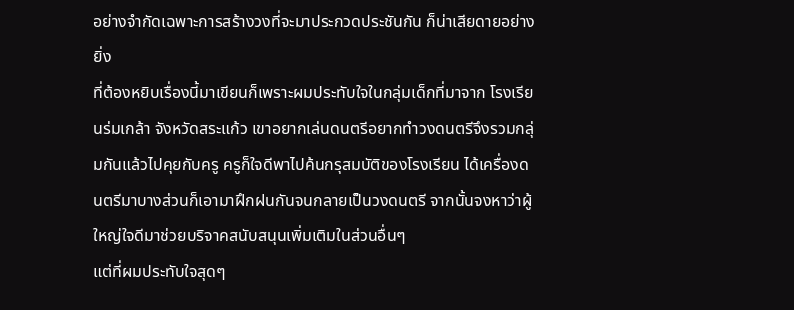อย่างจำกัดเฉพาะการสร้างวงที่จะมาประกวดประชันกัน ก็น่าเสียดายอย่างยิ่ง
ที่ต้องหยิบเรื่องนี้มาเขียนก็เพราะผมประทับใจในกลุ่มเด็กที่มาจาก โรงเรียนร่มเกล้า จังหวัดสระแก้ว เขาอยากเล่นดนตรีอยากทำวงดนตรีจึงรวมกลุ่มกันแล้วไปคุยกับครู ครูก็ใจดีพาไปค้นกรุสมบัติของโรงเรียน ได้เครื่องดนตรีมาบางส่วนก็เอามาฝึกฝนกันจนกลายเป็นวงดนตรี จากนั้นจงหาว่าผู้ใหญ่ใจดีมาช่วยบริจาคสนับสนุนเพิ่มเติมในส่วนอื่นๆ
แต่ที่ผมประทับใจสุดๆ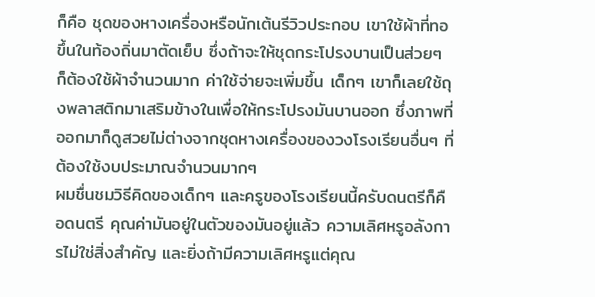ก็คือ ชุดของหางเครื่องหรือนักเต้นรีวิวประกอบ เขาใช้ผ้าที่ทอขึ้นในท้องถิ่นมาตัดเย็บ ซึ่งถ้าจะให้ชุดกระโปรงบานเป็นส่วยๆ ก็ต้องใช้ผ้าจำนวนมาก ค่าใช้จ่ายจะเพิ่มขึ้น เด็กๆ เขาก็เลยใช้ถุงพลาสติกมาเสริมข้างในเพื่อให้กระโปรงมันบานออก ซึ่งภาพที่ออกมาก็ดูสวยไม่ต่างจากชุดหางเครื่องของวงโรงเรียนอื่นๆ ที่ต้องใช้งบประมาณจำนวนมากๆ
ผมชื่นชมวิธีคิดของเด็กๆ และครูของโรงเรียนนี้ครับดนตรีก็คือดนตรี คุณค่ามันอยู่ในตัวของมันอยู่แล้ว ความเลิศหรูอลังการไม่ใช่สิ่งสำคัญ และยิ่งถ้ามีความเลิศหรูแต่คุณ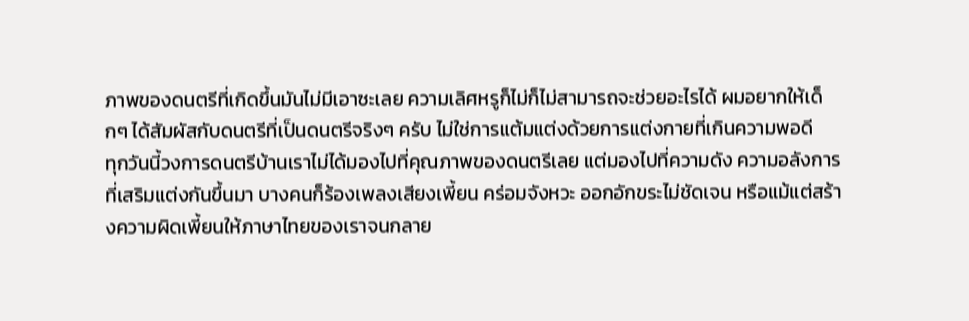ภาพของดนตรีที่เกิดขึ้นมันไม่มีเอาซะเลย ความเลิศหรูก็ไม่ก็ไม่สามารถจะช่วยอะไรได้ ผมอยากให้เด็กๆ ได้สัมผัสกับดนตรีที่เป็นดนตรีจริงๆ ครับ ไม่ใช่การแต้มแต่งด้วยการแต่งกายที่เกินความพอดี
ทุกวันนี้วงการดนตรีบ้านเราไม่ได้มองไปที่คุณภาพของดนตรีเลย แต่มองไปที่ความดัง ความอลังการที่เสริมแต่งกันขึ้นมา บางคนก็ร้องเพลงเสียงเพี้ยน คร่อมจังหวะ ออกอักขระไม่ชัดเจน หรือแม้แต่สร้างความผิดเพี้ยนให้ภาษาไทยของเราจนกลาย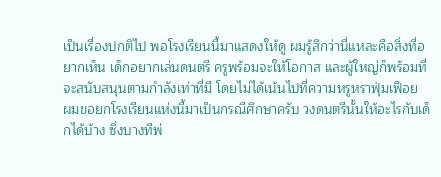เป็นเรื่องปกติไป พอโรงเรียนนี้มาแสดงให้ดู ผมรู้สึกว่านี่แหละคือสิ่งที่อยากเห็น เด็กอยากเล่นดนตรี ครูพร้อมจะให้โอกาส และผู้ใหญ่ก็พร้อมที่จะสนับสนุนตามกำลังเท่าที่มี โดยไม่ได้เน้นไปที่ความหรูหราฟุ่มเฟือย
ผมขอยกโรงเรียนแห่งนี้มาเป็นกรณีศึกษาครับ วงดนตรีนั้นให้อะไรกับเด็กได้บ้าง ซึ่งบางทีพ่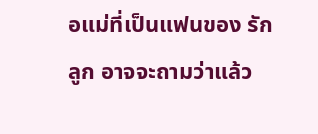อแม่ที่เป็นแฟนของ รักลูก อาจจะถามว่าแล้ว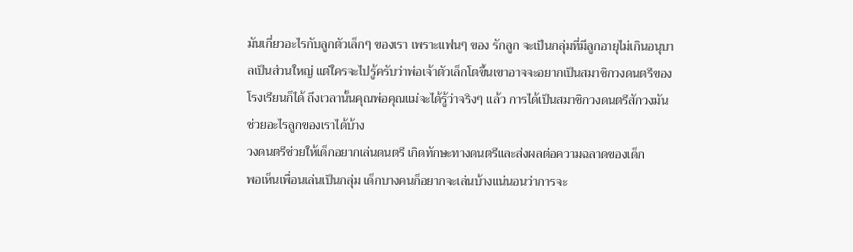มันเกี่ยวอะไรกับลูกตัวเล็กๆ ของเรา เพราะแฟนๆ ของ รักลูก จะเป็นกลุ่มที่มีลูกอายุไม่เกินอนุบาลเป็นส่วนใหญ่ แต่ใครจะไปรู้ครับว่าพ่อเจ้าตัวเล็กโตขึ้นเขาอาจจะอยากเป็นสมาชิกวงดนตรีของโรงเรียนก็ได้ ถึงเวลานั้นคุณพ่อคุณแม่จะได้รู้ว่าจริงๆ แล้ว การได้เป็นสมาชิกวงดนตรีสักวงมันช่วยอะไรลูกของเราได้บ้าง
วงดนตรีช่วยให้เด็กอยากเล่นดนตรี เกิดทักษะทางดนตรีและส่งผลต่อความฉลาดของเด็ก
พอเห็นเพื่อนเล่นเป็นกลุ่ม เด็กบางคนก็อยากจะเล่นบ้างแน่นอนว่าการจะ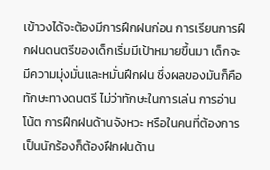เข้าวงได้จะต้องมีการฝึกฝนก่อน การเรียนการฝึกฝนดนตรีของเด็กเริ่มมีเป้าหมายขึ้นมา เด็กจะมีความมุ่งมั่นและหมั่นฝึกฝน ซึ่งผลของมันก็คือทักษะทางดนตรี ไม่ว่าทักษะในการเล่น การอ่านโน้ต การฝึกฝนด้านจังหวะ หรือในคนที่ต้องการเป็นนักร้องก็ต้องฝึกฝนด้าน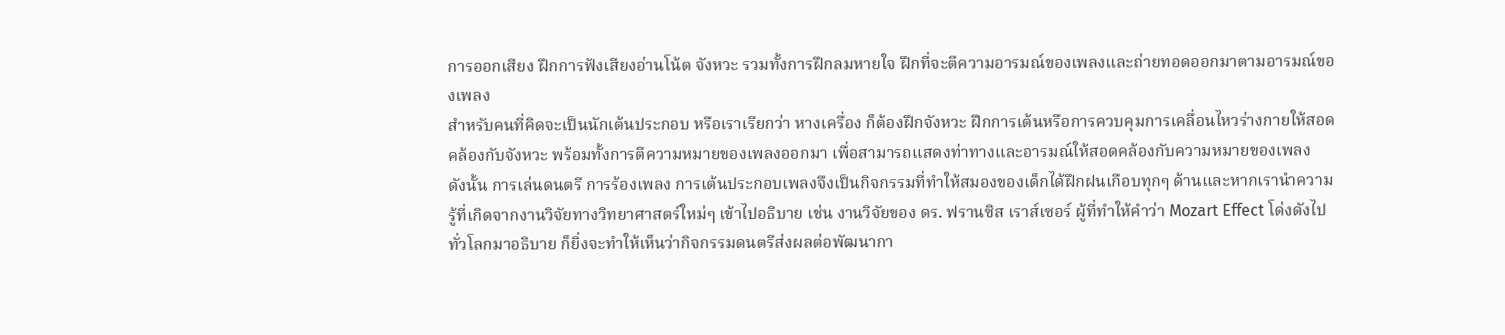การออกเสียง ฝึกการฟังเสียงอ่านโน้ต จังหวะ รวมทั้งการฝึกลมหายใจ ฝึกที่จะตีความอารมณ์ของเพลงและถ่ายทอดออกมาตามอารมณ์ของเพลง
สำหรับคนที่คิดจะเป็นนักเต้นประกอบ หรือเราเรียกว่า หางเครื่อง ก็ต้องฝึกจังหวะ ฝึกการเต้นหรือการควบคุมการเคลื่อนไหวร่างกายให้สอดคล้องกับจังหวะ พร้อมทั้งการตีความหมายของเพลงออกมา เพื่อสามารถแสดงท่าทางและอารมณ์ให้สอดคล้องกับความหมายของเพลง
ดังนั้น การเล่นดนตรี การร้องเพลง การเต้นประกอบเพลงจึงเป็นกิจกรรมที่ทำให้สมองของเด็กได้ฝึกฝนเกือบทุกๆ ด้านและหากเรานำความรู้ที่เกิดจากงานวิจัยทางวิทยาศาสตร์ใหม่ๆ เข้าไปอธิบาย เช่น งานวิจัยของ ดร. ฟรานซิส เราส์เซอร์ ผู้ที่ทำให้คำว่า Mozart Effect โด่งดังไปทั่วโลกมาอธิบาย ก็ยิ่งจะทำให้เห็นว่ากิจกรรมดนตรีส่งผลต่อพัฒนากา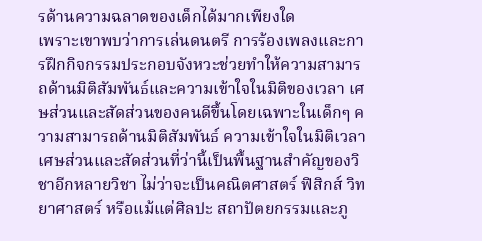รด้านความฉลาดของเด็กได้มากเพียงใด
เพราะเขาพบว่าการเล่นดนตรี การร้องเพลงและการฝึกกิจกรรมประกอบจังหวะช่วยทำให้ความสามารถด้านมิติสัมพันธ์และความเข้าใจในมิติของเวลา เศษส่วนและสัดส่วนของคนดีขึ้นโดยเฉพาะในเด็กๆ ความสามารถด้านมิติสัมพันธ์ ความเข้าใจในมิติเวลา เศษส่วนและสัดส่วนที่ว่านี้เป็นพื้นฐานสำคัญของวิชาอีกหลายวิชา ไม่ว่าจะเป็นคณิตศาสตร์ ฟิสิกส์ วิทยาศาสตร์ หรือแม้แต่ศิลปะ สถาปัตยกรรมและภู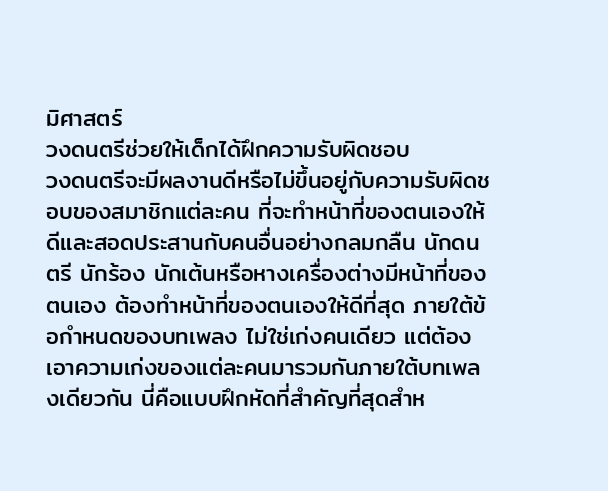มิศาสตร์
วงดนตรีช่วยให้เด็กได้ฝึกความรับผิดชอบ
วงดนตรีจะมีผลงานดีหรือไม่ขึ้นอยู่กับความรับผิดชอบของสมาชิกแต่ละคน ที่จะทำหน้าที่ของตนเองให้ดีและสอดประสานกับคนอื่นอย่างกลมกลืน นักดนตรี นักร้อง นักเต้นหรือหางเครื่องต่างมีหน้าที่ของตนเอง ต้องทำหน้าที่ของตนเองให้ดีที่สุด ภายใต้ข้อกำหนดของบทเพลง ไม่ใช่เก่งคนเดียว แต่ต้องเอาความเก่งของแต่ละคนมารวมกันภายใต้บทเพลงเดียวกัน นี่คือแบบฝึกหัดที่สำคัญที่สุดสำห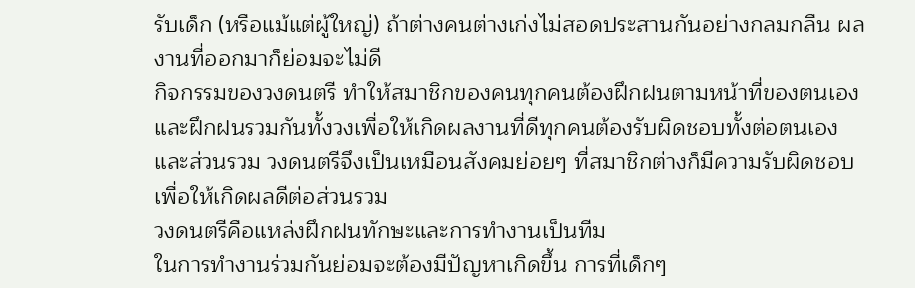รับเด็ก (หรือแม้แต่ผู้ใหญ่) ถ้าต่างคนต่างเก่งไม่สอดประสานกันอย่างกลมกลืน ผลงานที่ออกมาก็ย่อมจะไม่ดี
กิจกรรมของวงดนตรี ทำให้สมาชิกของคนทุกคนต้องฝึกฝนตามหน้าที่ของตนเอง และฝึกฝนรวมกันทั้งวงเพื่อให้เกิดผลงานที่ดีทุกคนต้องรับผิดชอบทั้งต่อตนเองและส่วนรวม วงดนตรีจึงเป็นเหมือนสังคมย่อยๆ ที่สมาชิกต่างก็มีความรับผิดชอบเพื่อให้เกิดผลดีต่อส่วนรวม
วงดนตรีคือแหล่งฝึกฝนทักษะและการทำงานเป็นทีม
ในการทำงานร่วมกันย่อมจะต้องมีปัญหาเกิดขึ้น การที่เด็กๆ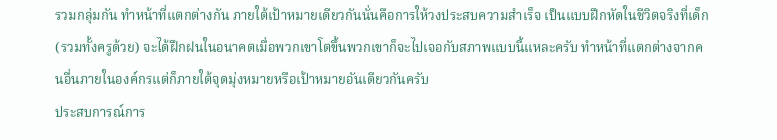รวมกลุ่มกัน ทำหน้าที่แตกต่างกัน ภายใต้เป้าหมายเดียวกันนั่นคือการให้วงประสบความสำเร็จ เป็นแบบฝึกหัดในชีวิตจริงที่เด็ก (รวมทั้งครูด้วย) จะได้ฝึกฝนในอนาคตเมื่อพวกเขาโตขึ้นพวกเขาก็จะไปเจอกับสภาพแบบนี้แหละครับ ทำหน้าที่แตกต่างจากคนอื่นภายในองค์กรแต่ก็ภายใต้จุดมุ่งหมายหรือเป้าหมายอันเดียวกันครับ
ประสบการณ์การ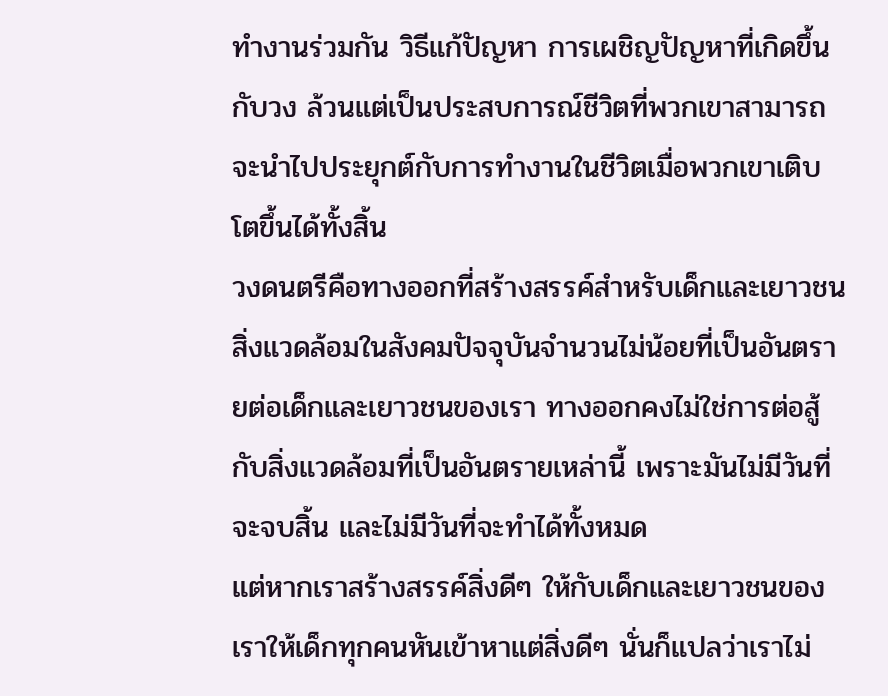ทำงานร่วมกัน วิธีแก้ปัญหา การเผชิญปัญหาที่เกิดขึ้นกับวง ล้วนแต่เป็นประสบการณ์ชีวิตที่พวกเขาสามารถจะนำไปประยุกต์กับการทำงานในชีวิตเมื่อพวกเขาเติบโตขึ้นได้ทั้งสิ้น
วงดนตรีคือทางออกที่สร้างสรรค์สำหรับเด็กและเยาวชน
สิ่งแวดล้อมในสังคมปัจจุบันจำนวนไม่น้อยที่เป็นอันตรายต่อเด็กและเยาวชนของเรา ทางออกคงไม่ใช่การต่อสู้กับสิ่งแวดล้อมที่เป็นอันตรายเหล่านี้ เพราะมันไม่มีวันที่จะจบสิ้น และไม่มีวันที่จะทำได้ทั้งหมด
แต่หากเราสร้างสรรค์สิ่งดีๆ ให้กับเด็กและเยาวชนของเราให้เด็กทุกคนหันเข้าหาแต่สิ่งดีๆ นั่นก็แปลว่าเราไม่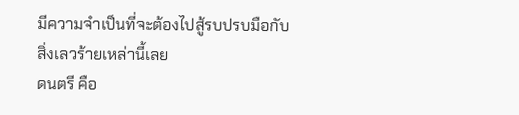มีความจำเป็นที่จะต้องไปสู้รบปรบมือกับสิ่งเลวร้ายเหล่านี้เลย
ดนตรี คือ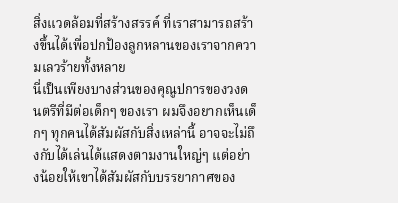สิ่งแวดล้อมที่สร้างสรรค์ ที่เราสามารถสร้างขึ้นได้เพื่อปกป้องลูกหลานของเราจากความเลวร้ายทั้งหลาย
นี่เป็นเพียงบางส่วนของคุณูปการของวงดนตรีที่มีต่อเด็กๆ ของเรา ผมจึงอยากเห็นเด็กๆ ทุกคนได้สัมผัสกับสิ่งเหล่านี้ อาจจะไม่ถึงกับได้เล่นได้แสดงตามงานใหญ่ๆ แต่อย่างน้อยให้เขาได้สัมผัสกับบรรยากาศของ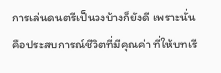การเล่นดนตรีเป็นวงบ้างก็ยังดี เพราะนั่นคือประสบการณ์ชีวิตที่มีคุณค่า ที่ให้บทเรี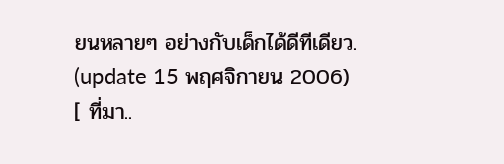ยนหลายๆ อย่างกับเด็กได้ดีทีเดียว.
(update 15 พฤศจิกายน 2006)
[ ที่มา..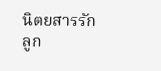นิตยสารรักลูก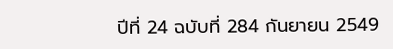ปีที่ 24 ฉบับที่ 284 กันยายน 2549